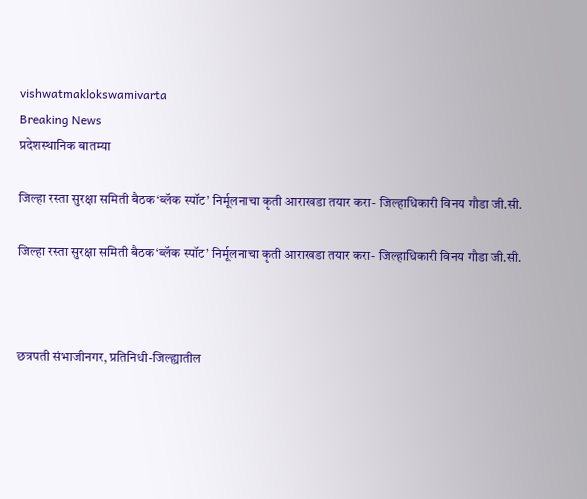vishwatmaklokswamivarta
Breaking News
प्रदेशस्थानिक बातम्या

जिल्हा रस्ता सुरक्षा समिती बैठक‘ब्लॅक स्पॉट’ निर्मूलनाचा कृती आराखडा तयार करा- जिल्हाधिकारी विनय गौडा जी.सी.

जिल्हा रस्ता सुरक्षा समिती बैठक‘ब्लॅक स्पॉट’ निर्मूलनाचा कृती आराखडा तयार करा- जिल्हाधिकारी विनय गौडा जी.सी.



छत्रपती संभाजीनगर, प्रतिनिधी-जिल्ह्यातील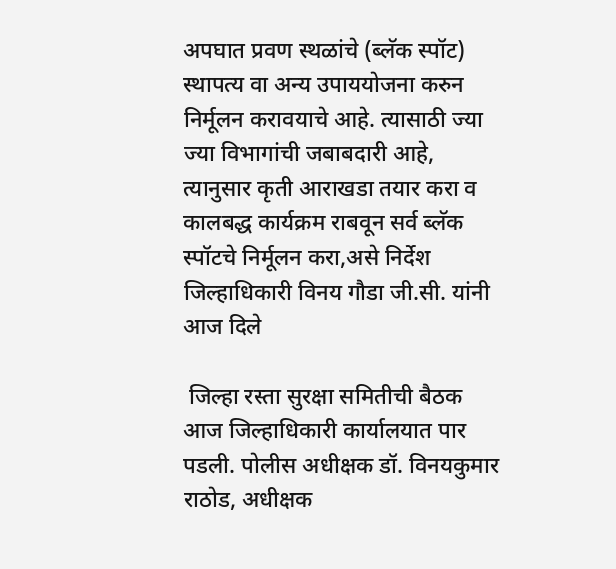अपघात प्रवण स्थळांचे (ब्लॅक स्पॉट) स्थापत्य वा अन्य उपाययोजना करुन निर्मूलन करावयाचे आहे. त्यासाठी ज्या ज्या विभागांची जबाबदारी आहे, त्यानुसार कृती आराखडा तयार करा व कालबद्ध कार्यक्रम राबवून सर्व ब्लॅक स्पॉटचे निर्मूलन करा,असे निर्देश जिल्हाधिकारी विनय गौडा जी.सी. यांनी आज दिले

 जिल्हा रस्ता सुरक्षा समितीची बैठक आज जिल्हाधिकारी कार्यालयात पार पडली. पोलीस अधीक्षक डॉ. विनयकुमार राठोड, अधीक्षक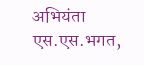अभियंता एस.एस.भगत,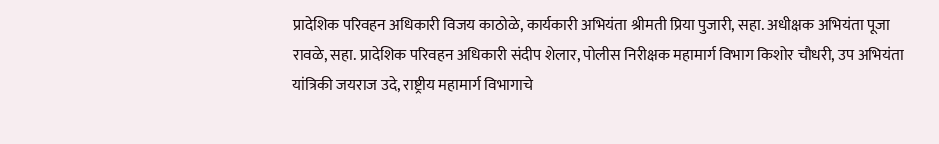प्रादेशिक परिवहन अधिकारी विजय काठोळे, कार्यकारी अभियंता श्रीमती प्रिया पुजारी, सहा. अधीक्षक अभियंता पूजा रावळे, सहा. प्रादेशिक परिवहन अधिकारी संदीप शेलार, पोलीस निरीक्षक महामार्ग विभाग किशोर चौधरी, उप अभियंता यांत्रिकी जयराज उदे, राष्ट्रीय महामार्ग विभागाचे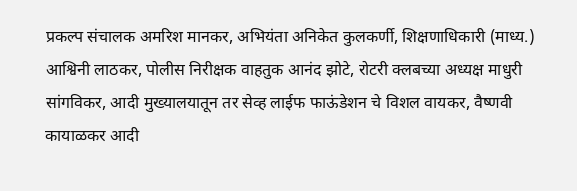प्रकल्प संचालक अमरिश मानकर, अभियंता अनिकेत कुलकर्णी, शिक्षणाधिकारी (माध्य.) आश्विनी लाठकर, पोलीस निरीक्षक वाहतुक आनंद झोटे, रोटरी क्लबच्या अध्यक्ष माधुरी सांगविकर, आदी मुख्यालयातून तर सेव्ह लाईफ फाऊंडेशन चे विशल वायकर, वैष्णवी कायाळकर आदी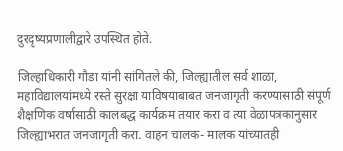दुरदृष्यप्रणालीद्वारे उपस्थित होते.

जिल्हाधिकारी गौडा यांनी सांगितले की, जिल्ह्यातील सर्व शाळा, महाविद्यालयांमध्ये रस्ते सुरक्षा याविषयाबाबत जनजागृती करण्यासाठी संपूर्ण शैक्षणिक वर्षासाठी कालबद्ध कार्यक्रम तयार करा व त्या वेळापत्रकानुसार जिल्ह्याभरात जनजागृती करा. वाहन चालक- मालक यांच्यातही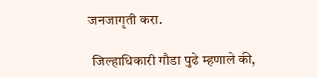जनजागृती करा.

 जिल्हाधिकारी गौडा पुढे म्हणाले की,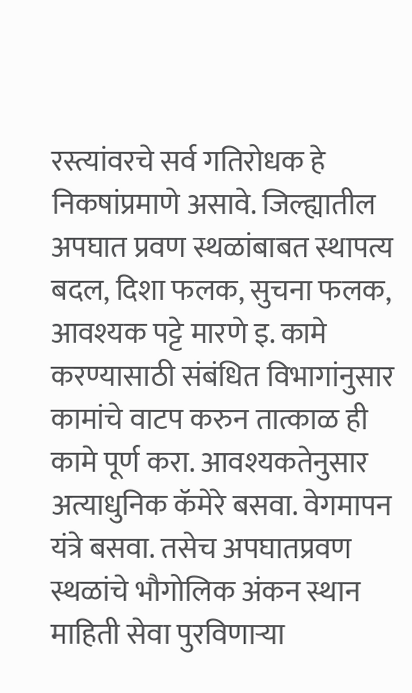रस्त्यांवरचे सर्व गतिरोधक हे निकषांप्रमाणे असावे. जिल्ह्यातील अपघात प्रवण स्थळांबाबत स्थापत्य बदल, दिशा फलक, सुचना फलक, आवश्यक पट्टे मारणे इ. कामे करण्यासाठी संबंधित विभागांनुसार कामांचे वाटप करुन तात्काळ ही कामे पूर्ण करा. आवश्यकतेनुसार अत्याधुनिक कॅमेरे बसवा. वेगमापन यंत्रे बसवा. तसेच अपघातप्रवण स्थळांचे भौगोलिक अंकन स्थान माहिती सेवा पुरविणाऱ्या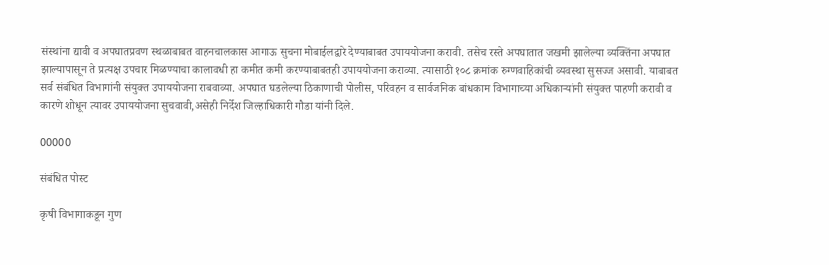संस्थांना द्यावी व अपघातप्रवण स्थळाबाबत वाहनचालकास आगाऊ सुचना मोबाईलद्वारे देण्याबाबत उपाययोजना करावी. तसेच रस्ते अपघातात जखमी झालेल्या व्यक्तिंना अपघात झाल्यापासून ते प्रत्यक्ष उपचार मिळण्याचा कालावधी हा कमीत कमी करण्याबाबतही उपाययोजना कराव्या. त्यासाठी १०८ क्रमांक रुग्णवाहिकांची व्यवस्था सुसज्ज असावी. याबाबत सर्व संबंधित विभागांनी संयुक्त उपाययोजना राबवाव्या. अपघात घडलेल्या ठिकाणाची पोलीस, परिवहन व सार्वजनिक बांधकाम विभागाच्या अधिकाऱ्यांनी संयुक्त पाहणी करावी व कारणे शोधून त्यावर उपाययोजना सुचवावी,असेही निर्देश जिल्हाधिकारी गौडा यांनी दिले.

00000

संबंधित पोस्ट

कृषी विभागाकडून गुण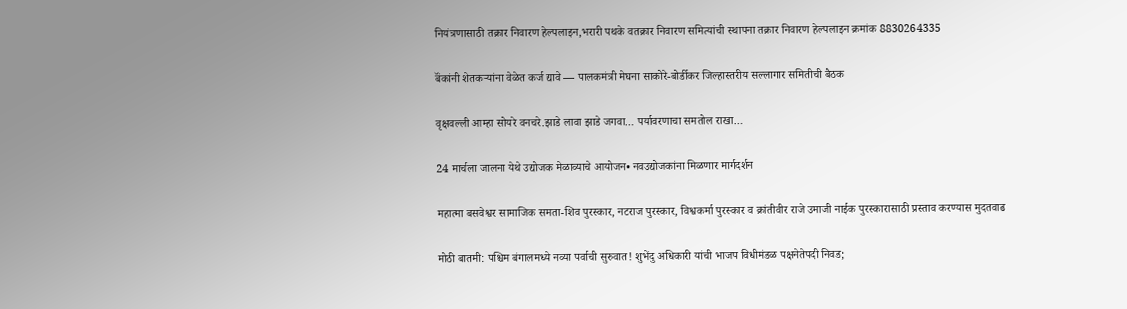नियंत्रणासाठी तक्रार निवारण हेल्पलाइन,भरारी पथके वतक्रार निवारण समित्यांची स्थापना तक्रार निवारण हेल्पलाइन क्रमांक 8830264335

बॅंकांनी शेतकऱ्यांना वेळेत कर्ज द्यावे — पालकमंत्री मेघना साकोरे-बोर्डीकर जिल्हास्तरीय सल्लागार समितीची बैठक

वृक्षवल्ली आम्हा सोयरे वनचरे.झाडे लावा झाडे जगवा… पर्यावरणाचा समतोल राखा…

24 मार्चला जालना येथे उद्योजक मेळाव्याचे आयोजन• नवउद्योजकांना मिळणार मार्गदर्शन

महात्मा बसवेश्वर सामाजिक समता-शिव पुरस्कार, नटराज पुरस्कार, विश्वकर्मा पुरस्कार व क्रांतीवीर राजे उमाजी नाईक पुरस्कारासाठी प्रस्ताव करण्यास मुदतवाढ

मोठी बातमी: पश्चिम बंगालमध्ये नव्या पर्वाची सुरुवात! शुभेंदु अधिकारी यांची भाजप विधीमंडळ पक्षनेतेपदी निवड;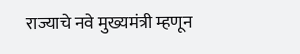राज्याचे नवे मुख्यमंत्री म्हणून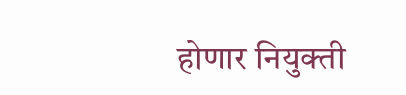होणार नियुक्ती